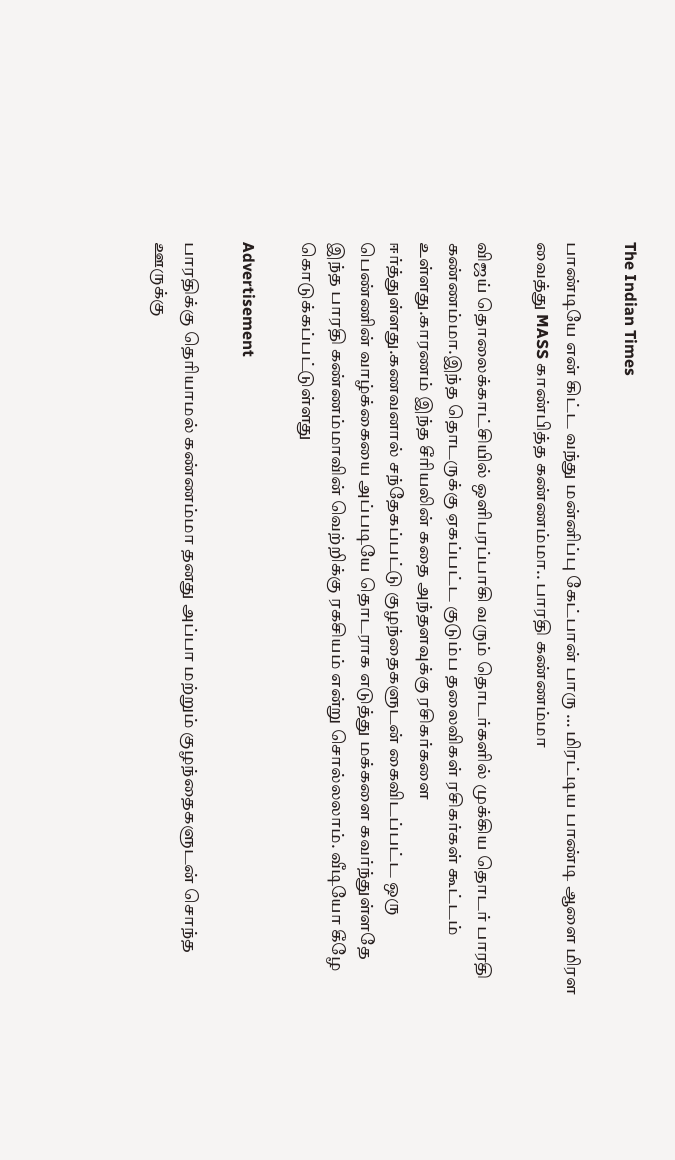The Indian Times

பாண்டியே என் கிட்ட வந்து மன்னிப்பு கேட்பான் பாரு … மிரட்டிய பாண்டி ஆளை மிரள வைத்து MASS காண்பித்த கண்ணம்மா.. பாரதி கண்ணம்மா

விஜய் தொலைக்காட்சியில் ஒளிபரப்பாகி வரும் தொடர்களில் முக்கிய தொடர் பாரதி கண்ணம்மா.இந்த தொடருக்கு ஏகப்பட்ட குடும்ப தலைவிகள் ரசிகர்கள் கூட்டம் உள்ளது.காரணம் இந்த சீரியலின் கதை அந்தளவுக்கு ரசிகர்களை ஈர்த்துள்ளது.கணவனால் சந்தேகப்பட்டு குழந்தைகளுடன் கைவிடப்பட்ட ஒரு பெண்ணின் வாழ்க்கையை அப்படியே தொடராக எடுத்து மக்களை கவர்ந்துள்ளதே இந்த பாரதி கண்ணம்மாவின் வெற்றிக்கு ரகசியம் என்று சொல்லலாம். வீடியோ கீழே கொடுக்கப்பட்டுள்ளது

Advertisement

பாரதிக்கு தெரியாமல் கண்ணம்மா தனது அப்பா மற்றும் குழந்தைகளுடன் சொந்த ஊருக்கு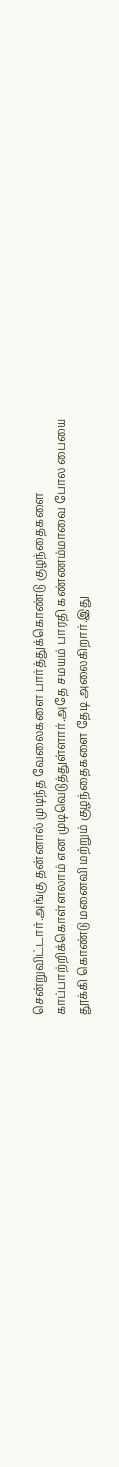சென்றுவிட்டார்.அங்கு தன்னால் முடிந்த வேலைகளை பார்த்துக்கொண்டு குழந்தைகளை காப்பாற்றிக்கொள்ளலாம் என முடிவெடுத்துள்ளார்.அதே சமயம் பாரதி கண்ணம்மாவை போல பையை தூக்கி கொண்டு மனைவி மற்றும் குழந்தைகளை தேடி அலைகிறார்.இது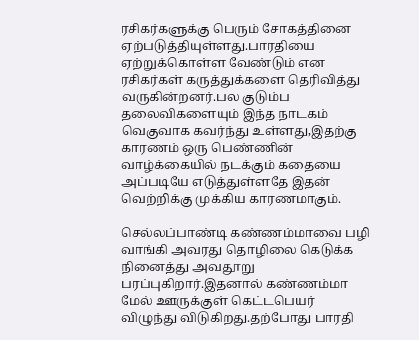ரசிகர்களுக்கு பெரும் சோகத்தினை ஏற்படுத்தியுள்ளது.பாரதியை ஏற்றுக்கொள்ள வேண்டும் என ரசிகர்கள் கருத்துக்களை தெரிவித்து வருகின்றனர்.பல குடும்ப தலைவிகளையும் இந்த நாடகம் வெகுவாக கவர்ந்து உள்ளது,இதற்கு காரணம் ஒரு பெண்ணின் வாழ்க்கையில் நடக்கும் கதையை அப்படியே எடுத்துள்ளதே இதன் வெற்றிக்கு முக்கிய காரணமாகும்.

செல்லப்பாண்டி கண்ணம்மாவை பழி வாங்கி அவரது தொழிலை கெடுக்க நினைத்து அவதூறு பரப்புகிறார்.இதனால் கண்ணம்மா மேல் ஊருக்குள் கெட்டபெயர் விழுந்து விடுகிறது.தற்போது பாரதி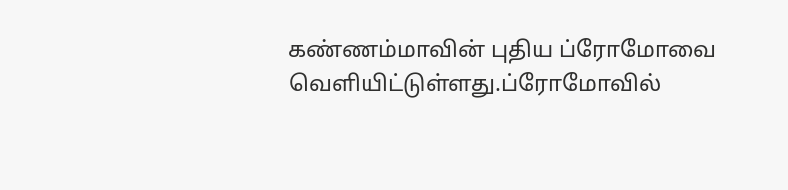கண்ணம்மாவின் புதிய ப்ரோமோவை வெளியிட்டுள்ளது.ப்ரோமோவில்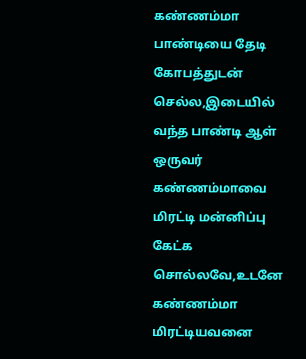கண்ணம்மா பாண்டியை தேடி கோபத்துடன் செல்ல,இடையில் வந்த பாண்டி ஆள் ஒருவர் கண்ணம்மாவை மிரட்டி மன்னிப்பு கேட்க சொல்லவே,உடனே கண்ணம்மா மிரட்டியவனை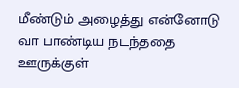மீண்டும் அழைத்து என்னோடு வா பாண்டிய நடந்ததை ஊருக்குள்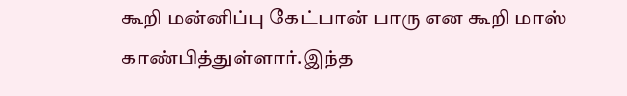கூறி மன்னிப்பு கேட்பான் பாரு என கூறி மாஸ் காண்பித்துள்ளார்.இந்த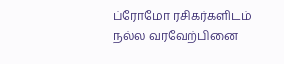ப்ரோமோ ரசிகர்களிடம் நல்ல வரவேற்பினை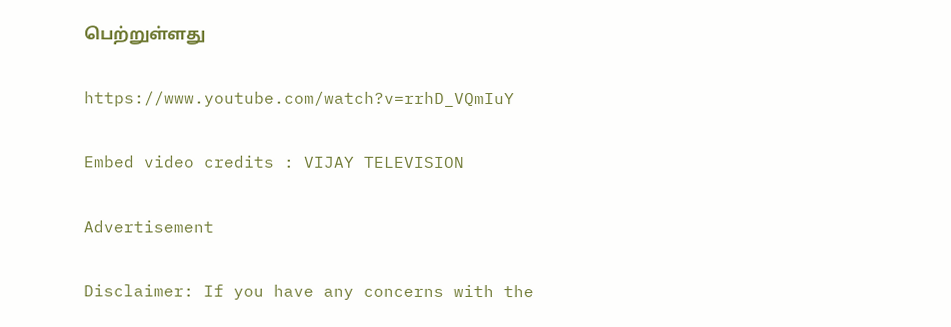பெற்றுள்ளது

https://www.youtube.com/watch?v=rrhD_VQmIuY

Embed video credits : VIJAY TELEVISION

Advertisement

Disclaimer: If you have any concerns with the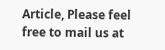Article, Please feel free to mail us at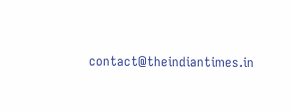contact@theindiantimes.in